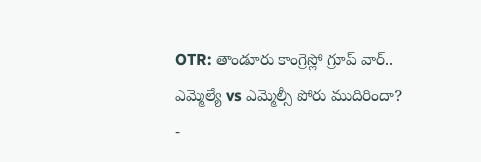OTR: తాండూరు కాంగ్రెస్లో గ్రూప్ వార్.. ఎమ్మెల్యే vs ఎమ్మెల్సీ పోరు ముదిరిందా?
-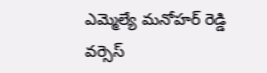ఎమ్మెల్యే మనోహర్ రెడ్డి వర్సెస్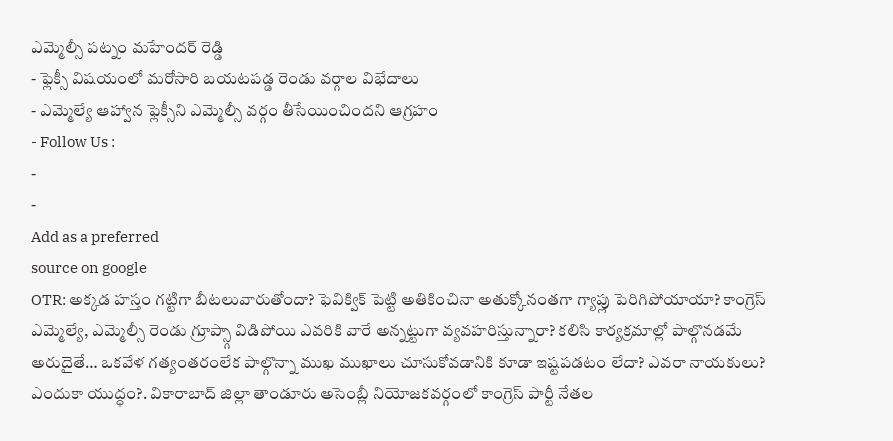ఎమ్మెల్సీ పట్నం మహేందర్ రెడ్డి
- ఫ్లెక్సీ విషయంలో మరోసారి బయటపడ్డ రెండు వర్గాల విభేదాలు
- ఎమ్మెల్యే ఆహ్వాన ఫ్లెక్సీని ఎమ్మెల్సీ వర్గం తీసేయించిందని ఆగ్రహం
- Follow Us :
-
-
Add as a preferred
source on google
OTR: అక్కడ హస్తం గట్టిగా బీటలువారుతోందా? ఫెవిక్విక్ పెట్టి అతికించినా అతుక్కోనంతగా గ్యాప్లు పెరిగిపోయాయా? కాంగ్రెస్ ఎమ్మెల్యే, ఎమ్మెల్సీ రెండు గ్రూప్స్గా విడిపోయి ఎవరికి వారే అన్నట్టుగా వ్యవహరిస్తున్నారా? కలిసి కార్యక్రమాల్లో పాల్గొనడమే అరుదైతే… ఒకవేళ గత్యంతరంలేక పాల్గొన్నా ముఖ ముఖాలు చూసుకోవడానికి కూడా ఇష్టపడటం లేదా? ఎవరా నాయకులు? ఎందుకా యుద్ధం?. వికారాబాద్ జిల్లా తాండూరు అసెంబ్లీ నియోజకవర్గంలో కాంగ్రెస్ పార్టీ నేతల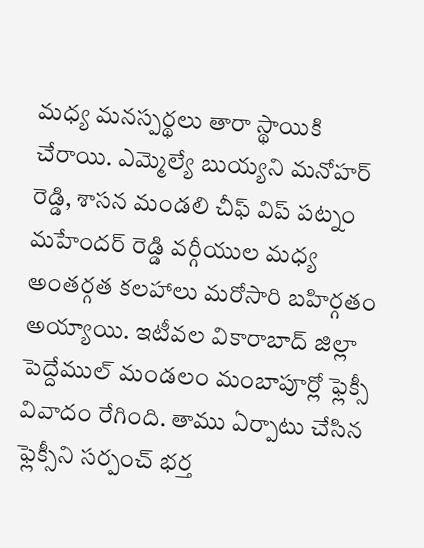మధ్య మనస్పర్థలు తారా స్థాయికి చేరాయి. ఎమ్మెల్యే బుయ్యని మనోహర్ రెడ్డి, శాసన మండలి చీఫ్ విప్ పట్నం మహేందర్ రెడ్డి వర్గీయుల మధ్య అంతర్గత కలహాలు మరోసారి బహిర్గతం అయ్యాయి. ఇటీవల వికారాబాద్ జిల్లా పెద్దేముల్ మండలం మంబాపూర్లో ఫ్లెక్సీ వివాదం రేగింది. తాము ఏర్పాటు చేసిన ఫ్లెక్సీని సర్పంచ్ భర్త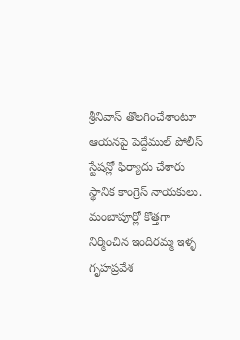శ్రీనివాస్ తొలగించేశాంటూ ఆయనపై పెద్దేముల్ పోలీస్ స్టేషన్లో ఫిర్యాదు చేశారు స్థానిక కాంగ్రెస్ నాయకులు. మంబాపూర్లో కొత్తగా నిర్మించిన ఇందిరమ్మ ఇళ్ళ గృహప్రవేశ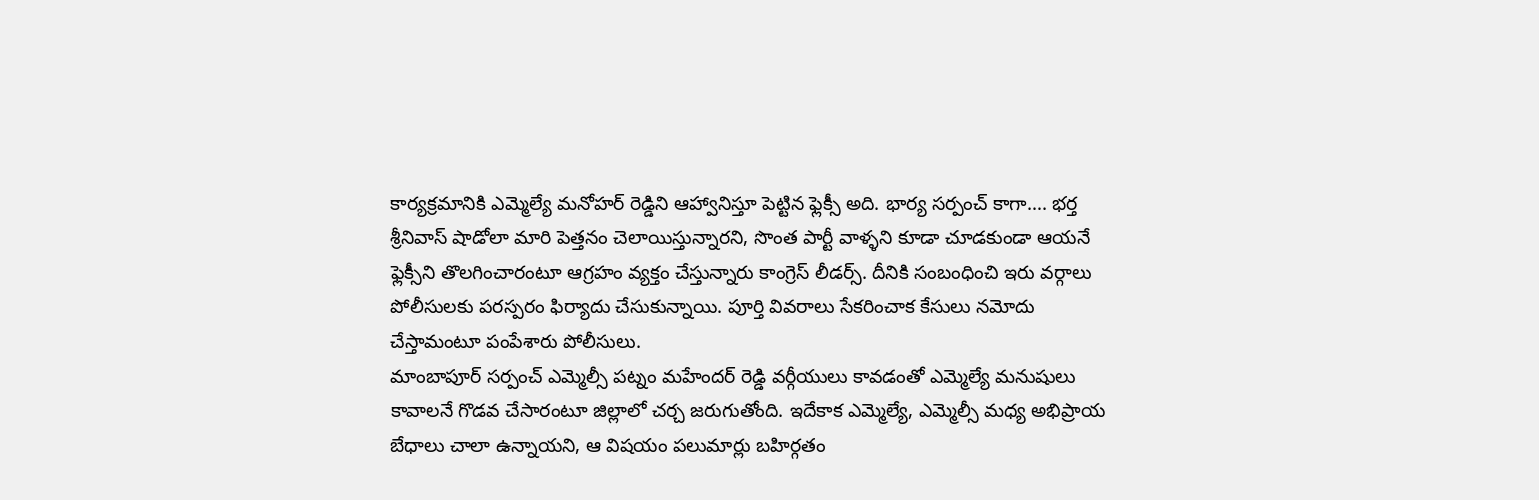కార్యక్రమానికి ఎమ్మెల్యే మనోహర్ రెడ్డిని ఆహ్వానిస్తూ పెట్టిన ఫ్లెక్సీ అది. భార్య సర్పంచ్ కాగా…. భర్త శ్రీనివాస్ షాడోలా మారి పెత్తనం చెలాయిస్తున్నారని, సొంత పార్టీ వాళ్ళని కూడా చూడకుండా ఆయనే ఫ్లెక్సీని తొలగించారంటూ ఆగ్రహం వ్యక్తం చేస్తున్నారు కాంగ్రెస్ లీడర్స్. దీనికి సంబంధించి ఇరు వర్గాలు పోలీసులకు పరస్పరం ఫిర్యాదు చేసుకున్నాయి. పూర్తి వివరాలు సేకరించాక కేసులు నమోదు చేస్తామంటూ పంపేశారు పోలీసులు.
మాంబాపూర్ సర్పంచ్ ఎమ్మెల్సీ పట్నం మహేందర్ రెడ్డి వర్గీయులు కావడంతో ఎమ్మెల్యే మనుషులు కావాలనే గొడవ చేసారంటూ జిల్లాలో చర్చ జరుగుతోంది. ఇదేకాక ఎమ్మెల్యే, ఎమ్మెల్సీ మధ్య అభిప్రాయ బేధాలు చాలా ఉన్నాయని, ఆ విషయం పలుమార్లు బహిర్గతం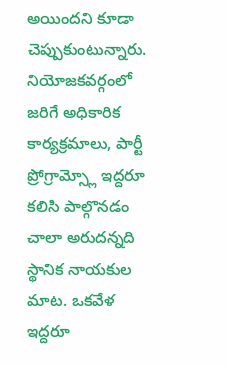అయిందని కూడా చెప్పుకుంటున్నారు. నియోజకవర్గంలో జరిగే అధికారిక కార్యక్రమాలు, పార్టీ ప్రోగ్రామ్స్లో ఇద్దరూ కలిసి పాల్గొనడం చాలా అరుదన్నది స్థానిక నాయకుల మాట. ఒకవేళ ఇద్దరూ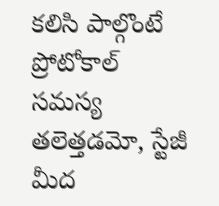కలిసి పాల్గొంటే ప్రోటోకాల్ సమస్య తలెత్తడమో, స్టేజీ మీద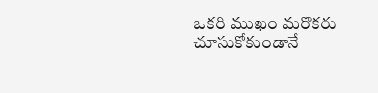ఒకరి ముఖం మరొకరు చూసుకోకుండానే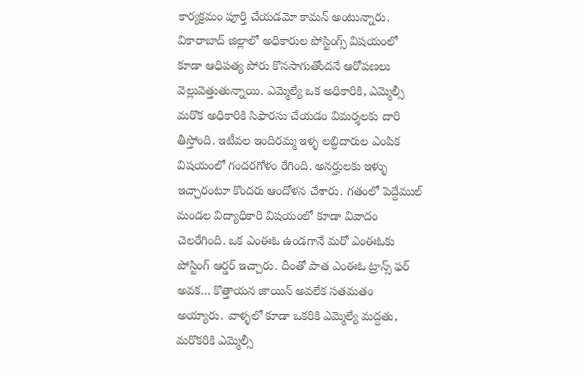కార్యక్రమం పూర్తి చేయడమో కామన్ అంటున్నారు. వికారాబాద్ జిల్లాలో అధికారుల పోస్టింగ్స్ విషయంలో కూడా ఆధిపత్య పోరు కొనసాగుతోందనే ఆరోపణలు వెల్లువెత్తుతున్నాయి. ఎమ్మెల్యే ఒక అధికారికి, ఎమ్మెల్సీ మరొక అధికారికి సిఫారసు చేయడం విమర్శలకు దారి తీస్తోంది. ఇటీవల ఇందిరమ్మ ఇళ్ళ లబ్ధిదారుల ఎంపిక విషయంలో గందరగోళం రేగింది. అనర్హులకు ఇళ్ళు ఇచ్చారంటూ కొందరు ఆందోళన చేశారు. గతంలో పెద్దేముల్ మండల విద్యాధికారి విషయంలో కూడా వివాదం చెలరేగింది. ఒక ఎంఈఓ ఉండగానే మరో ఎంఈఓకు పోస్టింగ్ ఆర్డర్ ఇచ్చారు. దీంతో పాత ఎంఈఓ ట్రాన్స్ ఫర్ అవక… కొత్తాయన జాయిన్ అవలేక సతమతం అయ్యారు. వాళ్ళలో కూడా ఒకరికి ఎమ్మెల్యే మద్దతు, మరొకరికి ఎమ్మెల్సీ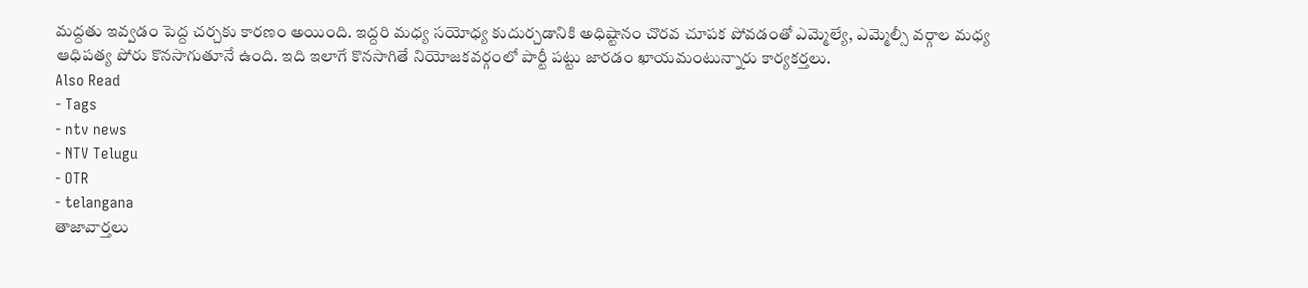మద్దతు ఇవ్వడం పెద్ద చర్చకు కారణం అయింది. ఇద్దరి మధ్య సయోధ్య కుదుర్చడానికి అధిష్టానం చొరవ చూపక పోవడంతో ఎమ్మెల్యే, ఎమ్మెల్సీ వర్గాల మధ్య ఆధిపత్య పోరు కొనసాగుతూనే ఉంది. ఇది ఇలాగే కొనసాగితే నియోజకవర్గంలో పార్టీ పట్టు జారడం ఖాయమంటున్నారు కార్యకర్తలు.
Also Read
- Tags
- ntv news
- NTV Telugu
- OTR
- telangana
తాజావార్తలు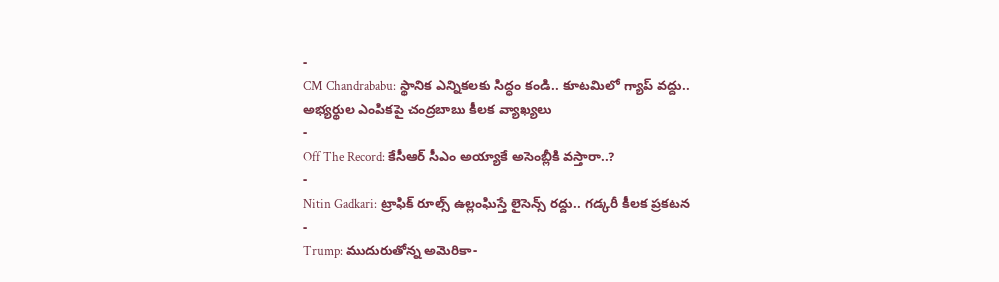-
CM Chandrababu: స్థానిక ఎన్నికలకు సిద్ధం కండి.. కూటమిలో గ్యాప్ వద్దు.. అభ్యర్థుల ఎంపికపై చంద్రబాబు కీలక వ్యాఖ్యలు
-
Off The Record: కేసీఆర్ సీఎం అయ్యాకే అసెంబ్లీకి వస్తారా..?
-
Nitin Gadkari: ట్రాఫిక్ రూల్స్ ఉల్లంఘిస్తే లైసెన్స్ రద్దు.. గడ్కరీ కీలక ప్రకటన
-
Trump: ముదురుతోన్న అమెరికా-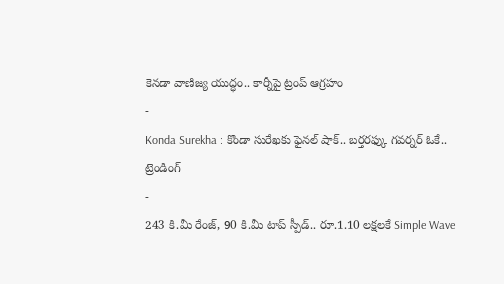కెనడా వాణిజ్య యుద్ధం.. కార్నీపై ట్రంప్ ఆగ్రహం
-
Konda Surekha : కొండా సురేఖకు ఫైనల్ షాక్.. బర్తరఫ్కు గవర్నర్ ఓకే..
ట్రెండింగ్
-
243 కి.మీ రేంజ్, 90 కి.మీ టాప్ స్పీడ్.. రూ.1.10 లక్షలకే Simple Wave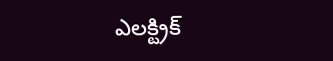ఎలక్ట్రిక్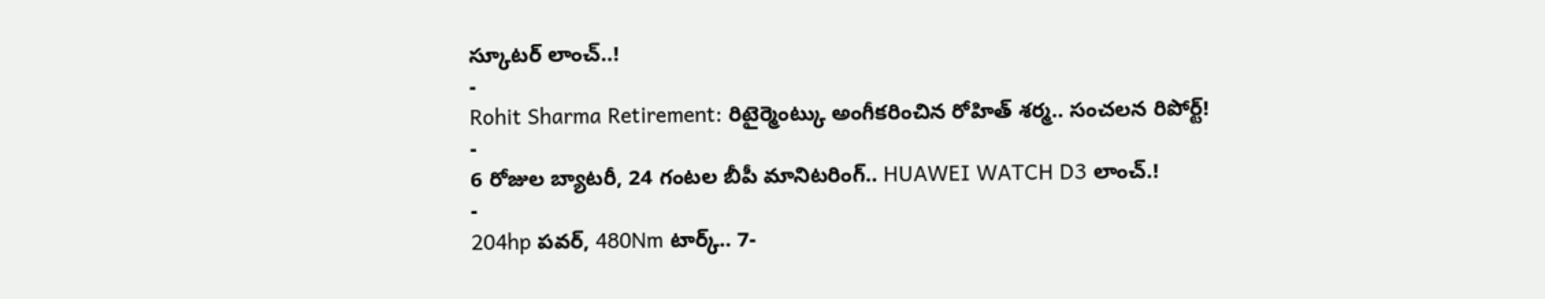స్కూటర్ లాంచ్..!
-
Rohit Sharma Retirement: రిటైర్మెంట్కు అంగీకరించిన రోహిత్ శర్మ.. సంచలన రిపోర్ట్!
-
6 రోజుల బ్యాటరీ, 24 గంటల బీపీ మానిటరింగ్.. HUAWEI WATCH D3 లాంచ్.!
-
204hp పవర్, 480Nm టార్క్.. 7-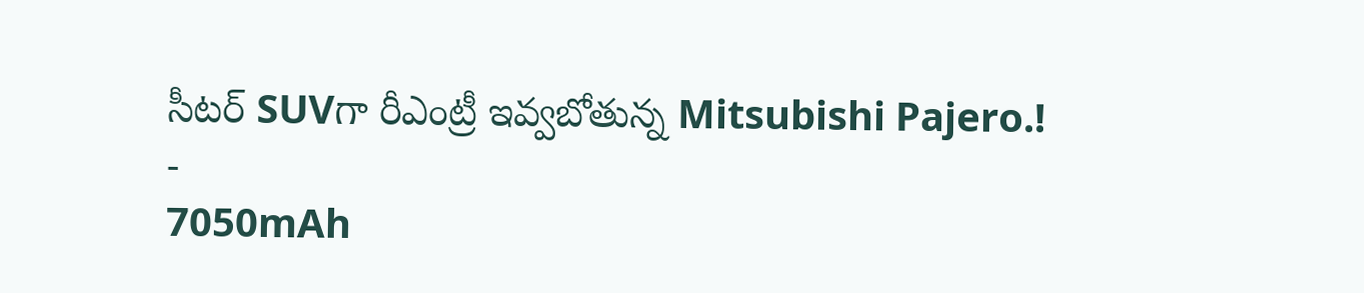సీటర్ SUVగా రీఎంట్రీ ఇవ్వబోతున్న Mitsubishi Pajero.!
-
7050mAh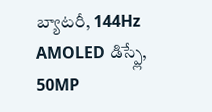బ్యాటరీ, 144Hz AMOLED డిస్ప్లే, 50MP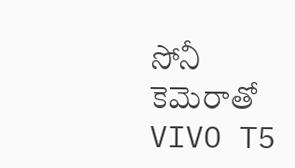సోనీ కెమెరాతో VIVO T5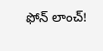ఫోన్ లాంచ్!